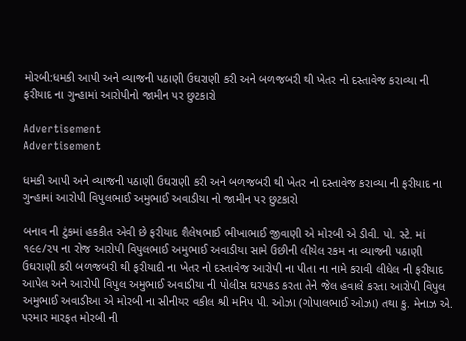મોરબી:ધમકી આપી અને વ્યાજની પઠાણી ઉઘરાણી કરી અને બળજબરી થી ખેતર નો દસ્તાવેજ કરાવ્યા ની ફરીયાદ ના ગુન્હામાં આરોપીનો જામીન પર છુટકારો

Advertisement
Advertisement

ધમકી આપી અને વ્યાજની પઠાણી ઉઘરાણી કરી અને બળજબરી થી ખેતર નો દસ્તાવેજ કરાવ્યા ની ફરીયાદ ના ગુન્હામાં આરોપી વિપુલભાઈ અમુભાઈ અવાડીયા નો જામીન પર છુટકારો

બનાવ ની ટુંકમાં હકકીત એવી છે ફરીયાદ શૈલેષભાઈ ભીખાભાઈ જીવાણી એ મોરબી એ ડીવી. પો. સ્ટે. માં ૧૯૯/૨૫ ના રોજ આરોપી વિપુલભાઈ અમુભાઈ અવાડીયા સામે ઉછીની લીયેલ રકમ ના વ્યાજની પઠાણી ઉઘરાણી કરી બળજબરી થી ફરીયાદી ના ખેતર નો દસ્તાવેજ આરોપી ના પીતા ના નામે કરાવી લીધેલ ની ફરીયાદ આપેલ અને આરોપી વિપુલ અમુભાઈ અવાડીયા ની પોલીસ ઘરપકડ કરતા તેને જેલ હવાલે કરતા આરોપી વિપુલ અમુભાઈ અવાડીઆ એ મોરબી ના સીનીયર વકીલ શ્રી મનિપ પી. ઓઝા (ગોપાલભાઈ ઓઝા) તથા કુ. મેનાઝ એ. પરમાર મારફત મોરબી ની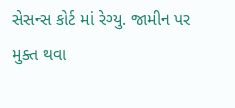સેસન્સ કોર્ટ માં રેગ્યુ. જામીન પર મુક્ત થવા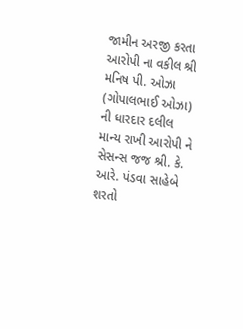જામીન અરજી કરતા આરોપી ના વકીલ શ્રી મનિષ પી. ઓઝા (ગોપાલભાઈ ઓઝા) ની ધારદાર દલીલ માન્ય રાખી આરોપી ને સેસન્સ જજ શ્રી. કે. આરે. પંડવા સાહેબે શરતો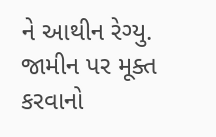ને આથીન રેગ્યુ. જામીન પર મૂક્ત કરવાનો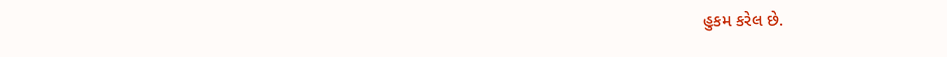હુકમ કરેલ છે.